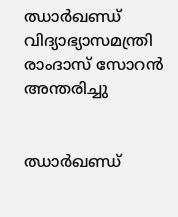ഝാര്‍ഖണ്ഡ് വിദ്യാഭ്യാസമന്ത്രി രാംദാസ് സോറന്‍ അന്തരിച്ചു


ഝാര്‍ഖണ്ഡ്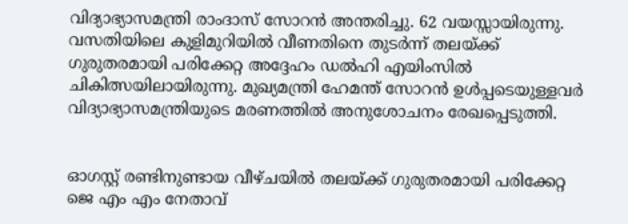വിദ്യാഭ്യാസമന്ത്രി രാംദാസ് സോറന്‍ അന്തരിച്ചു. 62 വയസ്സായിരുന്നു. വസതിയിലെ കുളിമുറിയില്‍ വീണതിനെ തുടര്‍ന്ന് തലയ്ക്ക് ഗുരുതരമായി പരിക്കേറ്റ അദ്ദേഹം ഡല്‍ഹി എയിംസില്‍ ചികിത്സയിലായിരുന്നു. മുഖ്യമന്ത്രി ഹേമന്ത് സോറന്‍ ഉള്‍പ്പടെയുള്ളവര്‍ വിദ്യാഭ്യാസമന്ത്രിയുടെ മരണത്തില്‍ അനുശോചനം രേഖപ്പെടുത്തി.


ഓഗസ്റ്റ് രണ്ടിനുണ്ടായ വീഴ്ചയില്‍ തലയ്ക്ക് ഗുരുതരമായി പരിക്കേറ്റ ജെ എം എം നേതാവ്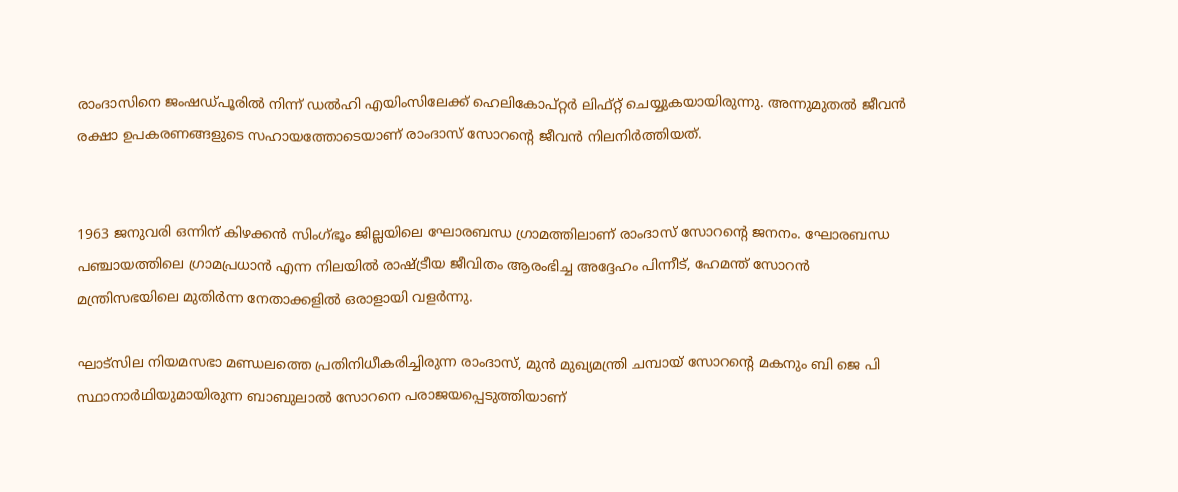രാംദാസിനെ ജംഷഡ്പൂരില്‍ നിന്ന് ഡല്‍ഹി എയിംസിലേക്ക് ഹെലികോപ്റ്റര്‍ ലിഫ്റ്റ് ചെയ്യുകയായിരുന്നു. അന്നുമുതല്‍ ജീവന്‍ രക്ഷാ ഉപകരണങ്ങളുടെ സഹായത്തോടെയാണ് രാംദാസ് സോറന്റെ ജീവന്‍ നിലനിര്‍ത്തിയത്.


1963 ജനുവരി ഒന്നിന് കിഴക്കന്‍ സിംഗ്ഭൂം ജില്ലയിലെ ഘോരബന്ധ ഗ്രാമത്തിലാണ് രാംദാസ് സോറന്റെ ജനനം. ഘോരബന്ധ പഞ്ചായത്തിലെ ഗ്രാമപ്രധാന്‍ എന്ന നിലയില്‍ രാഷ്ട്രീയ ജീവിതം ആരംഭിച്ച അദ്ദേഹം പിന്നീട്, ഹേമന്ത് സോറന്‍ മന്ത്രിസഭയിലെ മുതിര്‍ന്ന നേതാക്കളില്‍ ഒരാളായി വളര്‍ന്നു.

ഘാട്സില നിയമസഭാ മണ്ഡലത്തെ പ്രതിനിധീകരിച്ചിരുന്ന രാംദാസ്, മുന്‍ മുഖ്യമന്ത്രി ചമ്പായ് സോറന്റെ മകനും ബി ജെ പി സ്ഥാനാര്‍ഥിയുമായിരുന്ന ബാബുലാല്‍ സോറനെ പരാജയപ്പെടുത്തിയാണ്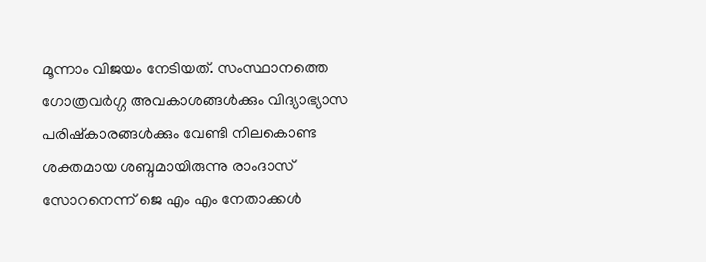മൂന്നാം വിജയം നേടിയത്. സംസ്ഥാനത്തെ ഗോത്രവര്‍ഗ്ഗ അവകാശങ്ങള്‍ക്കും വിദ്യാഭ്യാസ പരിഷ്‌കാരങ്ങള്‍ക്കും വേണ്ടി നിലകൊണ്ട ശക്തമായ ശബ്ദമായിരുന്നു രാംദാസ് സോറനെന്ന് ജെ എം എം നേതാക്കള്‍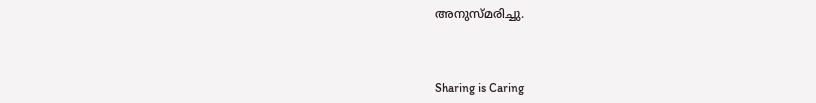അനുസ്മരിച്ചു.



Sharing is Caring